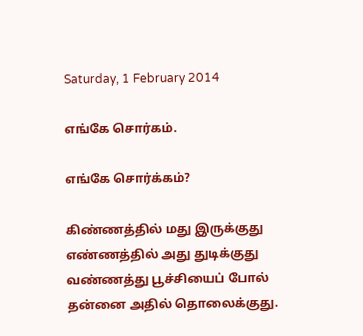Saturday, 1 February 2014

எங்கே சொர்கம்.

எங்கே சொர்க்கம்?

கிண்ணத்தில் மது இருக்குது
எண்ணத்தில் அது துடிக்குது
வண்ணத்து பூச்சியைப் போல்
தன்னை அதில் தொலைக்குது.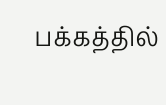பக்கத்தில்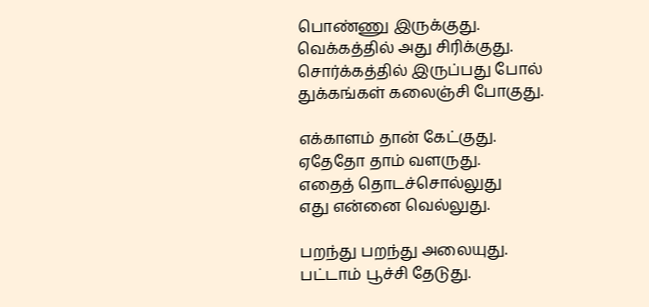பொண்ணு இருக்குது.
வெக்கத்தில் அது சிரிக்குது.
சொர்க்கத்தில் இருப்பது போல்
துக்கங்கள் கலைஞ்சி போகுது.

எக்காளம் தான் கேட்குது.
ஏதேதோ தாம் வளருது.
எதைத் தொடச்சொல்லுது
எது என்னை வெல்லுது.

பறந்து பறந்து அலையுது.
பட்டாம் பூச்சி தேடுது.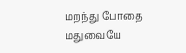மறந்து போதை மதுவையே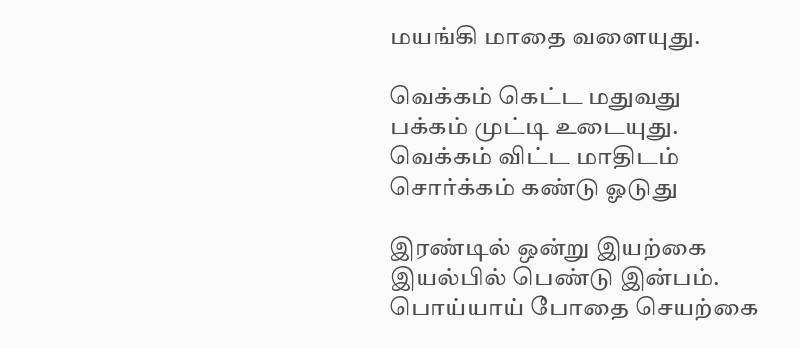மயங்கி மாதை வளையுது.

வெக்கம் கெட்ட மதுவது
பக்கம் முட்டி உடையுது.
வெக்கம் விட்ட மாதிடம்
சொர்க்கம் கண்டு ஓடுது

இரண்டில் ஒன்று இயற்கை
இயல்பில் பெண்டு இன்பம்.
பொய்யாய் போதை செயற்கை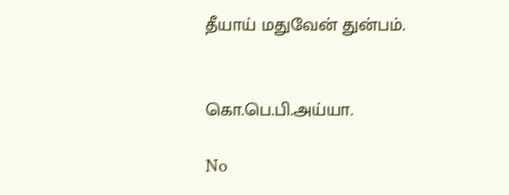தீயாய் மதுவேன் துன்பம்.


கொ.பெ.பி.அய்யா.

No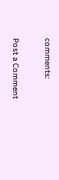comments:

Post a Comment